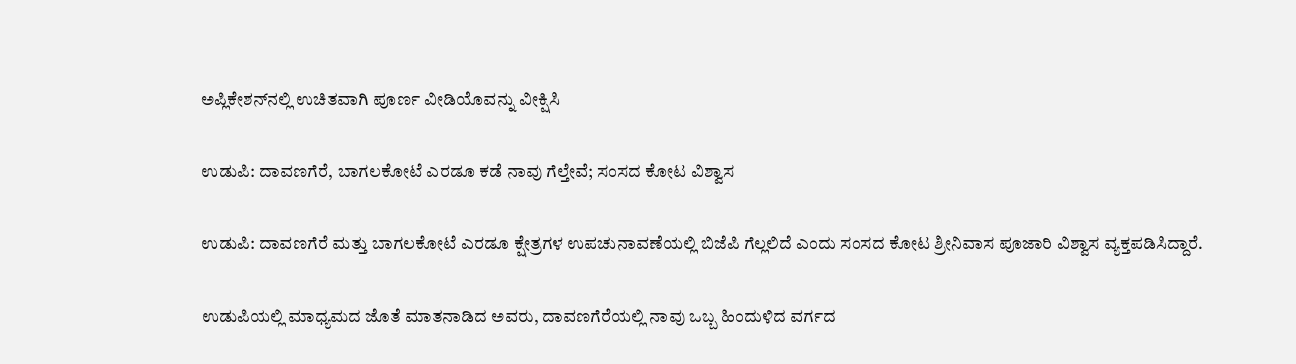ಅಪ್ಲಿಕೇಶನ್‌ನಲ್ಲಿ ಉಚಿತವಾಗಿ ಪೂರ್ಣ ವೀಡಿಯೊವನ್ನು ವೀಕ್ಷಿಸಿ

ಉಡುಪಿ: ದಾವಣಗೆರೆ, ಬಾಗಲಕೋಟೆ ಎರಡೂ ಕಡೆ ನಾವು ಗೆಲ್ತೇವೆ; ಸಂಸದ ಕೋಟ ವಿಶ್ವಾಸ

ಉಡುಪಿ: ದಾವಣಗೆರೆ ಮತ್ತು ಬಾಗಲಕೋಟೆ ಎರಡೂ ಕ್ಷೇತ್ರಗಳ ಉಪಚುನಾವಣೆಯಲ್ಲಿ ಬಿಜೆಪಿ ಗೆಲ್ಲಲಿದೆ ಎಂದು ಸಂಸದ ಕೋಟ ಶ್ರೀನಿವಾಸ ಪೂಜಾರಿ ವಿಶ್ವಾಸ ವ್ಯಕ್ತಪಡಿಸಿದ್ದಾರೆ.

ಉಡುಪಿಯಲ್ಲಿ ಮಾಧ್ಯಮದ ಜೊತೆ ಮಾತನಾಡಿದ ಅವರು, ದಾವಣಗೆರೆಯಲ್ಲಿ ನಾವು ಒಬ್ಬ ಹಿಂದುಳಿದ ವರ್ಗದ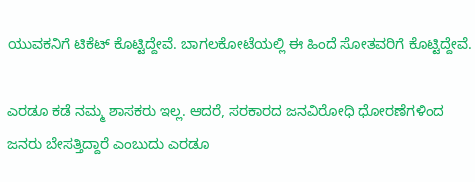ಯುವಕನಿಗೆ ಟಿಕೆಟ್ ಕೊಟ್ಟಿದ್ದೇವೆ. ಬಾಗಲಕೋಟೆಯಲ್ಲಿ ಈ ಹಿಂದೆ ಸೋತವರಿಗೆ ಕೊಟ್ಟಿದ್ದೇವೆ.

ಎರಡೂ ಕಡೆ ನಮ್ಮ ಶಾಸಕರು ಇಲ್ಲ. ಆದರೆ, ಸರಕಾರದ ಜನವಿರೋಧಿ ಧೋರಣೆಗಳಿಂದ ಜನರು ಬೇಸತ್ತಿದ್ದಾರೆ ಎಂಬುದು ಎರಡೂ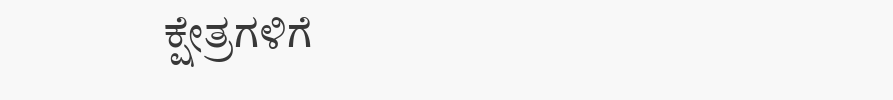ಕ್ಷೇತ್ರಗಳಿಗೆ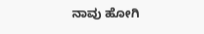ನಾವು ಹೋಗಿ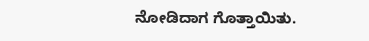ನೋಡಿದಾಗ ಗೊತ್ತಾಯಿತು.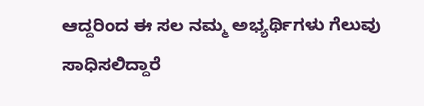ಆದ್ದರಿಂದ ಈ ಸಲ ನಮ್ಮ ಅಭ್ಯರ್ಥಿಗಳು ಗೆಲುವು ಸಾಧಿಸಲಿದ್ದಾರೆ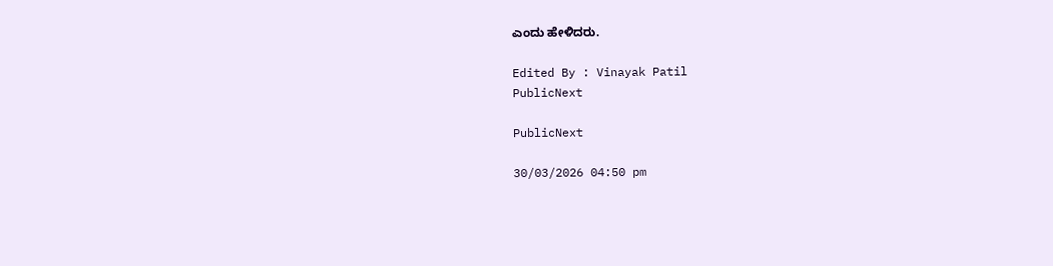ಎಂದು ಹೇಳಿದರು.

Edited By : Vinayak Patil
PublicNext

PublicNext

30/03/2026 04:50 pm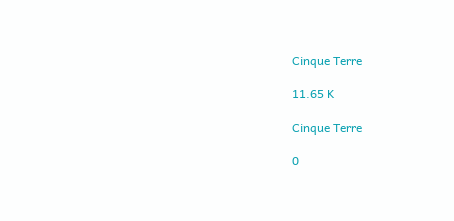Cinque Terre

11.65 K

Cinque Terre

0